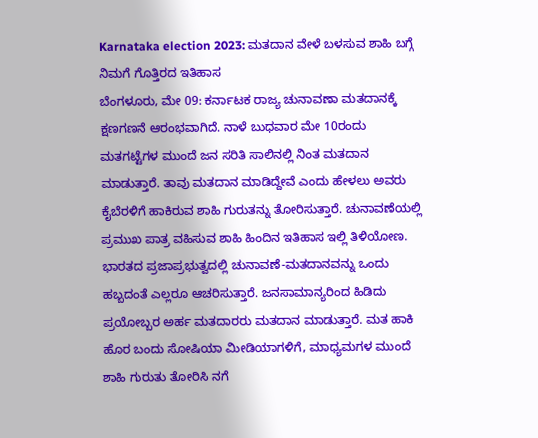Karnataka election 2023: ಮತದಾನ ವೇಳೆ ಬಳಸುವ ಶಾಹಿ ಬಗ್ಗೆ ನಿಮಗೆ ಗೊತ್ತಿರದ ಇತಿಹಾಸ
ಬೆಂಗಳೂರು, ಮೇ 09: ಕರ್ನಾಟಕ ರಾಜ್ಯ ಚುನಾವಣಾ ಮತದಾನಕ್ಕೆ ಕ್ಷಣಗಣನೆ ಆರಂಭವಾಗಿದೆ. ನಾಳೆ ಬುಧವಾರ ಮೇ 10ರಂದು ಮತಗಟ್ಟೆಗಳ ಮುಂದೆ ಜನ ಸರಿತಿ ಸಾಲಿನಲ್ಲಿ ನಿಂತ ಮತದಾನ ಮಾಡುತ್ತಾರೆ. ತಾವು ಮತದಾನ ಮಾಡಿದ್ದೇವೆ ಎಂದು ಹೇಳಲು ಅವರು ಕೈಬೆರಳಿಗೆ ಹಾಕಿರುವ ಶಾಹಿ ಗುರುತನ್ನು ತೋರಿಸುತ್ತಾರೆ. ಚುನಾವಣೆಯಲ್ಲಿ ಪ್ರಮುಖ ಪಾತ್ರ ವಹಿಸುವ ಶಾಹಿ ಹಿಂದಿನ ಇತಿಹಾಸ ಇಲ್ಲಿ ತಿಳಿಯೋಣ.
ಭಾರತದ ಪ್ರಜಾಪ್ರಭುತ್ವದಲ್ಲಿ ಚುನಾವಣೆ-ಮತದಾನವನ್ನು ಒಂದು ಹಬ್ಬದಂತೆ ಎಲ್ಲರೂ ಆಚರಿಸುತ್ತಾರೆ. ಜನಸಾಮಾನ್ಯರಿಂದ ಹಿಡಿದು ಪ್ರಯೋಬ್ಬರ ಅರ್ಹ ಮತದಾರರು ಮತದಾನ ಮಾಡುತ್ತಾರೆ. ಮತ ಹಾಕಿ ಹೊರ ಬಂದು ಸೋಷಿಯಾ ಮೀಡಿಯಾಗಳಿಗೆ, ಮಾಧ್ಯಮಗಳ ಮುಂದೆ ಶಾಹಿ ಗುರುತು ತೋರಿಸಿ ನಗೆ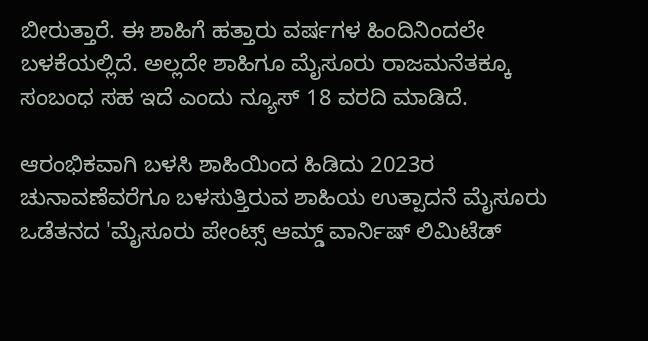ಬೀರುತ್ತಾರೆ. ಈ ಶಾಹಿಗೆ ಹತ್ತಾರು ವರ್ಷಗಳ ಹಿಂದಿನಿಂದಲೇ ಬಳಕೆಯಲ್ಲಿದೆ. ಅಲ್ಲದೇ ಶಾಹಿಗೂ ಮೈಸೂರು ರಾಜಮನೆತಕ್ಕೂ ಸಂಬಂಧ ಸಹ ಇದೆ ಎಂದು ನ್ಯೂಸ್ 18 ವರದಿ ಮಾಡಿದೆ.

ಆರಂಭಿಕವಾಗಿ ಬಳಸಿ ಶಾಹಿಯಿಂದ ಹಿಡಿದು 2023ರ ಚುನಾವಣೆವರೆಗೂ ಬಳಸುತ್ತಿರುವ ಶಾಹಿಯ ಉತ್ಪಾದನೆ ಮೈಸೂರು ಒಡೆತನದ 'ಮೈಸೂರು ಪೇಂಟ್ಸ್ ಆಮ್ಡ್ ವಾರ್ನಿಷ್ ಲಿಮಿಟೆಡ್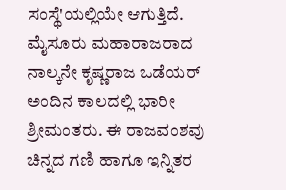ಸಂಸ್ಥೆ'ಯಲ್ಲಿಯೇ ಆಗುತ್ತಿದೆ. ಮೈಸೂರು ಮಹಾರಾಜರಾದ ನಾಲ್ಕನೇ ಕೃಷ್ಣರಾಜ ಒಡೆಯರ್ ಅಂದಿನ ಕಾಲದಲ್ಲಿ ಭಾರೀ ಶ್ರೀಮಂತರು. ಈ ರಾಜವಂಶವು ಚಿನ್ನದ ಗಣಿ ಹಾಗೂ ಇನ್ನಿತರ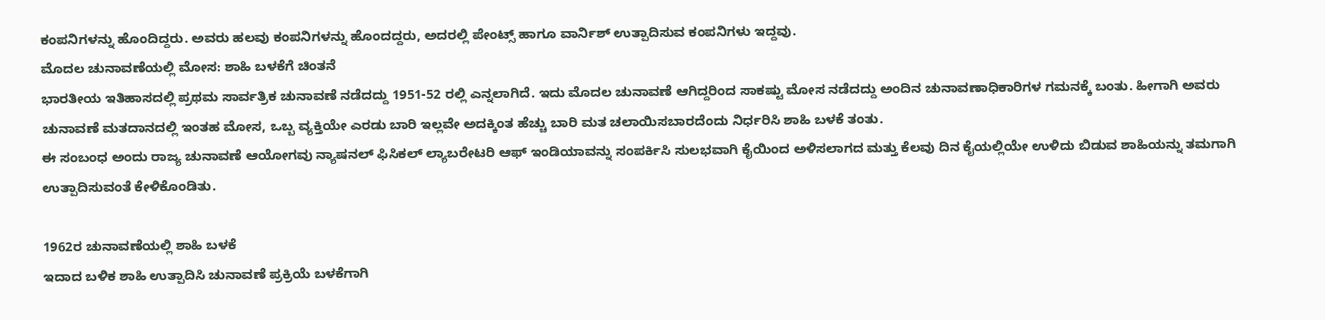ಕಂಪನಿಗಳನ್ನು ಹೊಂದಿದ್ದರು. ಅವರು ಹಲವು ಕಂಪನಿಗಳನ್ನು ಹೊಂದದ್ದರು, ಅದರಲ್ಲಿ ಪೇಂಟ್ಸ್ ಹಾಗೂ ವಾರ್ನಿಶ್ ಉತ್ಪಾದಿಸುವ ಕಂಪನಿಗಳು ಇದ್ದವು.
ಮೊದಲ ಚುನಾವಣೆಯಲ್ಲಿ ಮೋಸ: ಶಾಹಿ ಬಳಕೆಗೆ ಚಿಂತನೆ
ಭಾರತೀಯ ಇತಿಹಾಸದಲ್ಲಿ ಪ್ರಥಮ ಸಾರ್ವತ್ರಿಕ ಚುನಾವಣೆ ನಡೆದದ್ದು 1951-52 ರಲ್ಲಿ ಎನ್ನಲಾಗಿದೆ. ಇದು ಮೊದಲ ಚುನಾವಣೆ ಆಗಿದ್ದರಿಂದ ಸಾಕಷ್ಟು ಮೋಸ ನಡೆದದ್ದು ಅಂದಿನ ಚುನಾವಣಾಧಿಕಾರಿಗಳ ಗಮನಕ್ಕೆ ಬಂತು. ಹೀಗಾಗಿ ಅವರು ಚುನಾವಣೆ ಮತದಾನದಲ್ಲಿ ಇಂತಹ ಮೋಸ, ಒಬ್ಬ ವ್ಯಕ್ತಿಯೇ ಎರಡು ಬಾರಿ ಇಲ್ಲವೇ ಅದಕ್ಕಿಂತ ಹೆಚ್ಚು ಬಾರಿ ಮತ ಚಲಾಯಿಸಬಾರದೆಂದು ನಿರ್ಧರಿಸಿ ಶಾಹಿ ಬಳಕೆ ತಂತು.
ಈ ಸಂಬಂಧ ಅಂದು ರಾಜ್ಯ ಚುನಾವಣೆ ಆಯೋಗವು ನ್ಯಾಷನಲ್ ಫಿಸಿಕಲ್ ಲ್ಯಾಬರೇಟರಿ ಆಫ್ ಇಂಡಿಯಾವನ್ನು ಸಂಪರ್ಕಿಸಿ ಸುಲಭವಾಗಿ ಕೈಯಿಂದ ಅಳಿಸಲಾಗದ ಮತ್ತು ಕೆಲವು ದಿನ ಕೈಯಲ್ಲಿಯೇ ಉಳಿದು ಬಿಡುವ ಶಾಹಿಯನ್ನು ತಮಗಾಗಿ ಉತ್ಪಾದಿಸುವಂತೆ ಕೇಳಿಕೊಂಡಿತು.

1962ರ ಚುನಾವಣೆಯಲ್ಲಿ ಶಾಹಿ ಬಳಕೆ
ಇದಾದ ಬಳಿಕ ಶಾಹಿ ಉತ್ಪಾದಿಸಿ ಚುನಾವಣೆ ಪ್ರಕ್ರಿಯೆ ಬಳಕೆಗಾಗಿ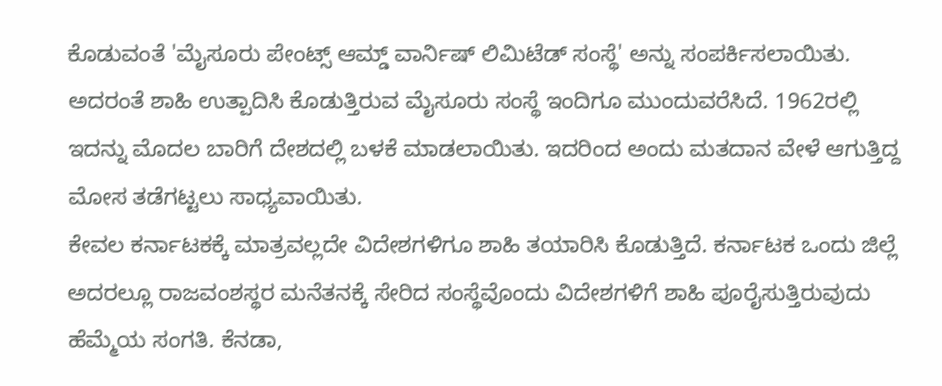ಕೊಡುವಂತೆ 'ಮೈಸೂರು ಪೇಂಟ್ಸ್ ಆಮ್ಡ್ ವಾರ್ನಿಷ್ ಲಿಮಿಟೆಡ್ ಸಂಸ್ಥೆ' ಅನ್ನು ಸಂಪರ್ಕಿಸಲಾಯಿತು. ಅದರಂತೆ ಶಾಹಿ ಉತ್ಪಾದಿಸಿ ಕೊಡುತ್ತಿರುವ ಮೈಸೂರು ಸಂಸ್ಥೆ ಇಂದಿಗೂ ಮುಂದುವರೆಸಿದೆ. 1962ರಲ್ಲಿ ಇದನ್ನು ಮೊದಲ ಬಾರಿಗೆ ದೇಶದಲ್ಲಿ ಬಳಕೆ ಮಾಡಲಾಯಿತು. ಇದರಿಂದ ಅಂದು ಮತದಾನ ವೇಳೆ ಆಗುತ್ತಿದ್ದ ಮೋಸ ತಡೆಗಟ್ಟಲು ಸಾಧ್ಯವಾಯಿತು.
ಕೇವಲ ಕರ್ನಾಟಕಕ್ಕೆ ಮಾತ್ರವಲ್ಲದೇ ವಿದೇಶಗಳಿಗೂ ಶಾಹಿ ತಯಾರಿಸಿ ಕೊಡುತ್ತಿದೆ. ಕರ್ನಾಟಕ ಒಂದು ಜಿಲ್ಲೆ ಅದರಲ್ಲೂ ರಾಜವಂಶಸ್ಥರ ಮನೆತನಕ್ಕೆ ಸೇರಿದ ಸಂಸ್ಥೆವೊಂದು ವಿದೇಶಗಳಿಗೆ ಶಾಹಿ ಪೂರೈಸುತ್ತಿರುವುದು ಹೆಮ್ಮೆಯ ಸಂಗತಿ. ಕೆನಡಾ,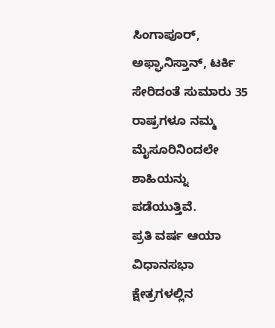ಸಿಂಗಾಪೂರ್, ಅಫ್ಘಾನಿಸ್ತಾನ್, ಟರ್ಕಿ ಸೇರಿದಂತೆ ಸುಮಾರು 35 ರಾಷ್ರಗಳೂ ನಮ್ಮ ಮೈಸೂರಿನಿಂದಲೇ ಶಾಹಿಯನ್ನು ಪಡೆಯುತ್ತಿವೆ.
ಪ್ರತಿ ವರ್ಷ ಆಯಾ ವಿಧಾನಸಭಾ ಕ್ಷೇತ್ರಗಳಲ್ಲಿನ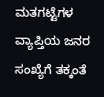ಮತಗಟ್ಟೆಗಳ ವ್ಯಾಪ್ತಿಯ ಜನರ ಸಂಖ್ಯೆಗೆ ತಕ್ಕಂತೆ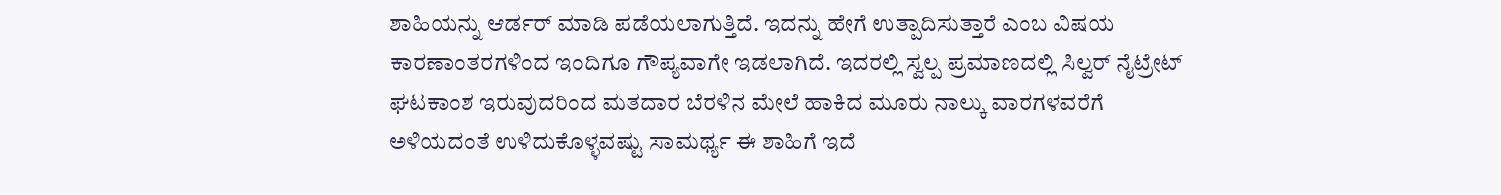ಶಾಹಿಯನ್ನು ಆರ್ಡರ್ ಮಾಡಿ ಪಡೆಯಲಾಗುತ್ತಿದೆ. ಇದನ್ನು ಹೇಗೆ ಉತ್ಪಾದಿಸುತ್ತಾರೆ ಎಂಬ ವಿಷಯ ಕಾರಣಾಂತರಗಳಿಂದ ಇಂದಿಗೂ ಗೌಪ್ಯವಾಗೇ ಇಡಲಾಗಿದೆ. ಇದರಲ್ಲಿ ಸ್ವಲ್ಪ ಪ್ರಮಾಣದಲ್ಲಿ ಸಿಲ್ವರ್ ನೈಟ್ರೇಟ್ ಘಟಕಾಂಶ ಇರುವುದರಿಂದ ಮತದಾರ ಬೆರಳಿನ ಮೇಲೆ ಹಾಕಿದ ಮೂರು ನಾಲ್ಕು ವಾರಗಳವರೆಗೆ ಅಳಿಯದಂತೆ ಉಳಿದುಕೊಳ್ಳವಷ್ಟು ಸಾಮರ್ಥ್ಯ ಈ ಶಾಹಿಗೆ ಇದೆ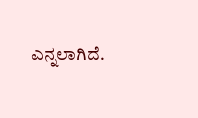ಎನ್ನಲಾಗಿದೆ.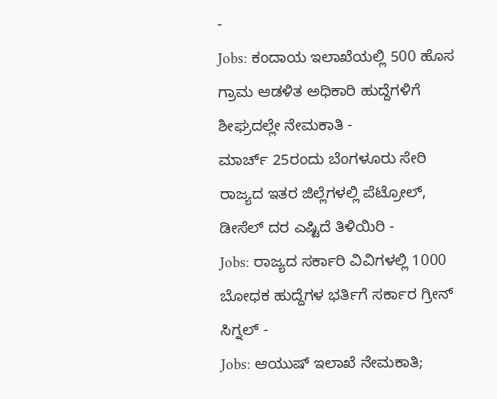-
Jobs: ಕಂದಾಯ ಇಲಾಖೆಯಲ್ಲಿ 500 ಹೊಸ ಗ್ರಾಮ ಆಡಳಿತ ಅಧಿಕಾರಿ ಹುದ್ದೆಗಳಿಗೆ ಶೀಘ್ರದಲ್ಲೇ ನೇಮಕಾತಿ -
ಮಾರ್ಚ್ 25ರಂದು ಬೆಂಗಳೂರು ಸೇರಿ ರಾಜ್ಯದ ಇತರ ಜಿಲ್ಲೆಗಳಲ್ಲಿ ಪೆಟ್ರೋಲ್, ಡೀಸೆಲ್ ದರ ಎಷ್ಟಿದೆ ತಿಳಿಯಿರಿ -
Jobs: ರಾಜ್ಯದ ಸರ್ಕಾರಿ ವಿವಿಗಳಲ್ಲಿ 1000 ಬೋಧಕ ಹುದ್ದೆಗಳ ಭರ್ತಿಗೆ ಸರ್ಕಾರ ಗ್ರೀನ್ ಸಿಗ್ನಲ್ -
Jobs: ಆಯುಷ್ ಇಲಾಖೆ ನೇಮಕಾತಿ;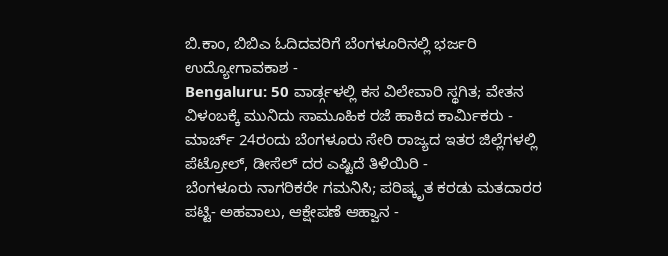ಬಿ.ಕಾಂ, ಬಿಬಿಎ ಓದಿದವರಿಗೆ ಬೆಂಗಳೂರಿನಲ್ಲಿ ಭರ್ಜರಿ ಉದ್ಯೋಗಾವಕಾಶ -
Bengaluru: 50 ವಾರ್ಡ್ಗಳಲ್ಲಿ ಕಸ ವಿಲೇವಾರಿ ಸ್ಥಗಿತ; ವೇತನ ವಿಳಂಬಕ್ಕೆ ಮುನಿದು ಸಾಮೂಹಿಕ ರಜೆ ಹಾಕಿದ ಕಾರ್ಮಿಕರು -
ಮಾರ್ಚ್ 24ರಂದು ಬೆಂಗಳೂರು ಸೇರಿ ರಾಜ್ಯದ ಇತರ ಜಿಲ್ಲೆಗಳಲ್ಲಿ ಪೆಟ್ರೋಲ್, ಡೀಸೆಲ್ ದರ ಎಷ್ಟಿದೆ ತಿಳಿಯಿರಿ -
ಬೆಂಗಳೂರು ನಾಗರಿಕರೇ ಗಮನಿಸಿ; ಪರಿಷ್ಕೃತ ಕರಡು ಮತದಾರರ ಪಟ್ಟಿ- ಅಹವಾಲು, ಆಕ್ಷೇಪಣೆ ಆಹ್ವಾನ -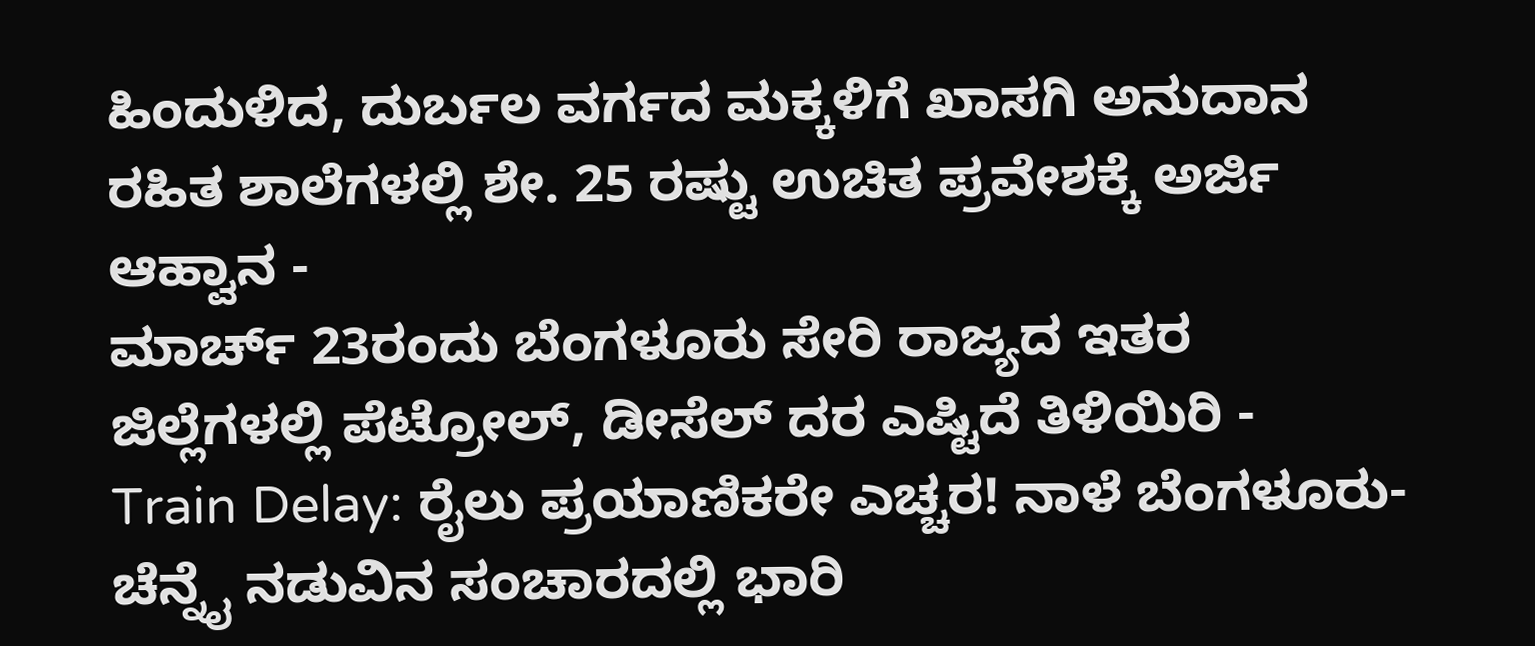ಹಿಂದುಳಿದ, ದುರ್ಬಲ ವರ್ಗದ ಮಕ್ಕಳಿಗೆ ಖಾಸಗಿ ಅನುದಾನ ರಹಿತ ಶಾಲೆಗಳಲ್ಲಿ ಶೇ. 25 ರಷ್ಟು ಉಚಿತ ಪ್ರವೇಶಕ್ಕೆ ಅರ್ಜಿ ಆಹ್ವಾನ -
ಮಾರ್ಚ್ 23ರಂದು ಬೆಂಗಳೂರು ಸೇರಿ ರಾಜ್ಯದ ಇತರ ಜಿಲ್ಲೆಗಳಲ್ಲಿ ಪೆಟ್ರೋಲ್, ಡೀಸೆಲ್ ದರ ಎಷ್ಟಿದೆ ತಿಳಿಯಿರಿ -
Train Delay: ರೈಲು ಪ್ರಯಾಣಿಕರೇ ಎಚ್ಚರ! ನಾಳೆ ಬೆಂಗಳೂರು-ಚೆನ್ನೈ ನಡುವಿನ ಸಂಚಾರದಲ್ಲಿ ಭಾರಿ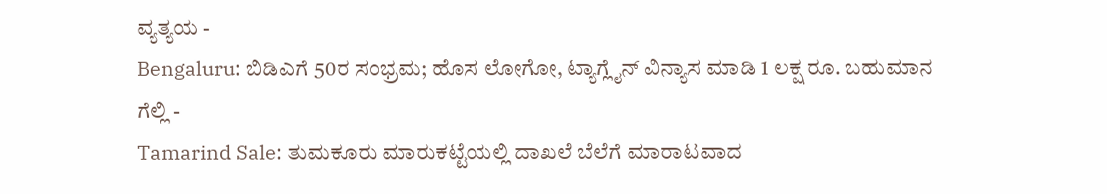ವ್ಯತ್ಯಯ -
Bengaluru: ಬಿಡಿಎಗೆ 50ರ ಸಂಭ್ರಮ; ಹೊಸ ಲೋಗೋ, ಟ್ಯಾಗ್ಲೈನ್ ವಿನ್ಯಾಸ ಮಾಡಿ 1 ಲಕ್ಷ ರೂ. ಬಹುಮಾನ ಗೆಲ್ಲಿ -
Tamarind Sale: ತುಮಕೂರು ಮಾರುಕಟ್ಟೆಯಲ್ಲಿ ದಾಖಲೆ ಬೆಲೆಗೆ ಮಾರಾಟವಾದ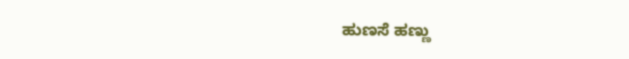ಹುಣಸೆ ಹಣ್ಣು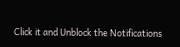Click it and Unblock the Notifications